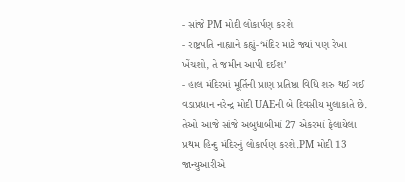- સાંજે PM મોદી લોકાર્પણ કરશે
- રાષ્ટ્રપતિ નાહ્યાને કહ્યું-‘મંદિર માટે જ્યાં પણ રેખા ખેંચશો, તે જમીન આપી દઈશ’
- હાલ મંદિરમાં મૂર્તિની પ્રાણ પ્રતિષ્ઠા વિધિ શરુ થઈ ગઈ
વડાપ્રધાન નરેન્દ્ર મોદી UAEની બે દિવસીય મુલાકાતે છે. તેઓ આજે સાંજે અબુધાબીમાં 27 એકરમાં ફેલાયેલા પ્રથમ હિન્દુ મંદિરનું લોકાર્પણ કરશે.PM મોદી 13 જાન્યુઆરીએ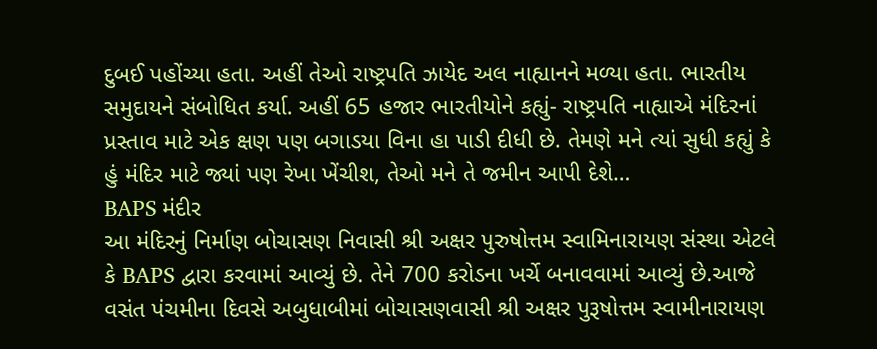દુબઈ પહોંચ્યા હતા. અહીં તેઓ રાષ્ટ્રપતિ ઝાયેદ અલ નાહ્યાનને મળ્યા હતા. ભારતીય સમુદાયને સંબોધિત કર્યા. અહીં 65 હજાર ભારતીયોને કહ્યું- રાષ્ટ્રપતિ નાહ્યાએ મંદિરનાં પ્રસ્તાવ માટે એક ક્ષણ પણ બગાડયા વિના હા પાડી દીધી છે. તેમણે મને ત્યાં સુધી કહ્યું કે હું મંદિર માટે જ્યાં પણ રેખા ખેંચીશ, તેઓ મને તે જમીન આપી દેશે…
BAPS મંદીર
આ મંદિરનું નિર્માણ બોચાસણ નિવાસી શ્રી અક્ષર પુરુષોત્તમ સ્વામિનારાયણ સંસ્થા એટલે કે BAPS દ્વારા કરવામાં આવ્યું છે. તેને 700 કરોડના ખર્ચે બનાવવામાં આવ્યું છે.આજે વસંત પંચમીના દિવસે અબુધાબીમાં બોચાસણવાસી શ્રી અક્ષર પુરૂષોત્તમ સ્વામીનારાયણ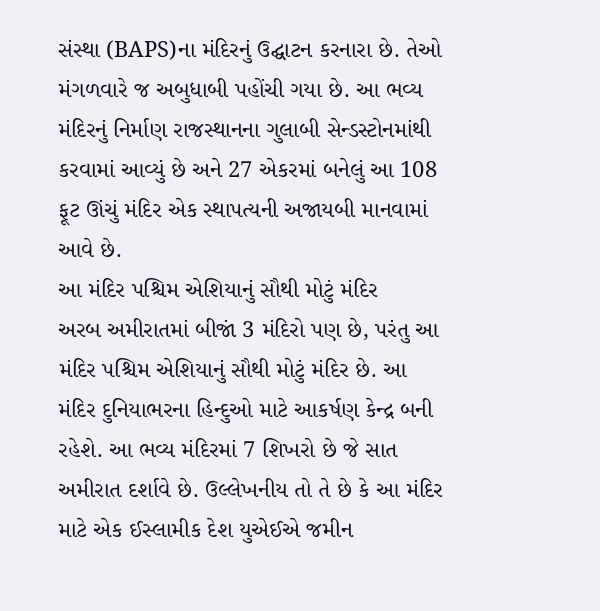સંસ્થા (BAPS)ના મંદિરનું ઉદ્ઘાટન કરનારા છે. તેઓ મંગળવારે જ અબુધાબી પહોંચી ગયા છે. આ ભવ્ય મંદિરનું નિર્માણ રાજસ્થાનના ગુલાબી સેન્ડસ્ટોનમાંથી કરવામાં આવ્યું છે અને 27 એકરમાં બનેલું આ 108 ફૂટ ઊંચું મંદિર એક સ્થાપત્યની અજાયબી માનવામાં આવે છે.
આ મંદિર પશ્ચિમ એશિયાનું સૌથી મોટું મંદિર
અરબ અમીરાતમાં બીજાં 3 મંદિરો પણ છે, પરંતુ આ મંદિર પશ્ચિમ એશિયાનું સૌથી મોટું મંદિર છે. આ મંદિર દુનિયાભરના હિન્દુઓ માટે આકર્ષણ કેન્દ્ર બની રહેશે. આ ભવ્ય મંદિરમાં 7 શિખરો છે જે સાત અમીરાત દર્શાવે છે. ઉલ્લેખનીય તો તે છે કે આ મંદિર માટે એક ઈસ્લામીક દેશ યુએઈએ જમીન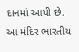દાનમાં આપી છે. આ મંદિર ભારતીય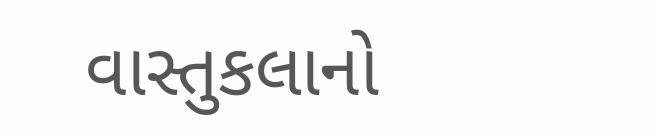વાસ્તુકલાનો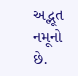અદ્ભૂત નમૂનો છે.